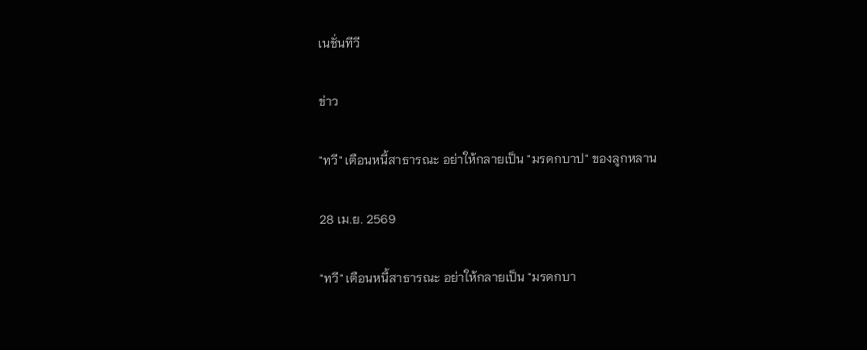เนชั่นทีวี

ข่าว

"ทวี" เตือนหนี้สาธารณะ อย่าให้กลายเป็น "มรดกบาป" ของลูกหลาน

28 เม.ย. 2569

"ทวี" เตือนหนี้สาธารณะ อย่าให้กลายเป็น "มรดกบา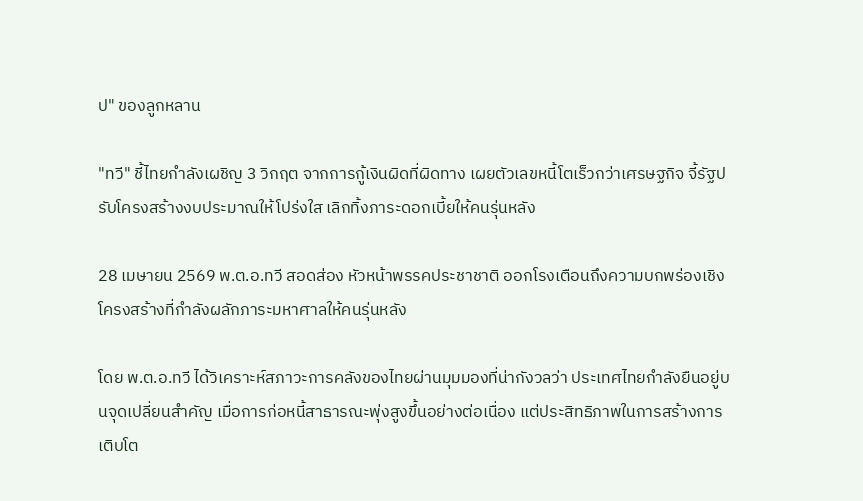ป" ของลูกหลาน

"ทวี" ชี้ไทยกำลังเผชิญ 3 วิกฤต จากการกู้เงินผิดที่ผิดทาง เผยตัวเลขหนี้โตเร็วกว่าเศรษฐกิจ จี้รัฐปรับโครงสร้างงบประมาณให้โปร่งใส เลิกทิ้งภาระดอกเบี้ยให้คนรุ่นหลัง

28 เมษายน 2569 พ.ต.อ.ทวี สอดส่อง หัวหน้าพรรคประชาชาติ ออกโรงเตือนถึงความบกพร่องเชิงโครงสร้างที่กำลังผลักภาระมหาศาลให้คนรุ่นหลัง

โดย พ.ต.อ.ทวี ได้วิเคราะห์สภาวะการคลังของไทยผ่านมุมมองที่น่ากังวลว่า ประเทศไทยกำลังยืนอยู่บนจุดเปลี่ยนสำคัญ เมื่อการก่อหนี้สาธารณะพุ่งสูงขึ้นอย่างต่อเนื่อง แต่ประสิทธิภาพในการสร้างการเติบโต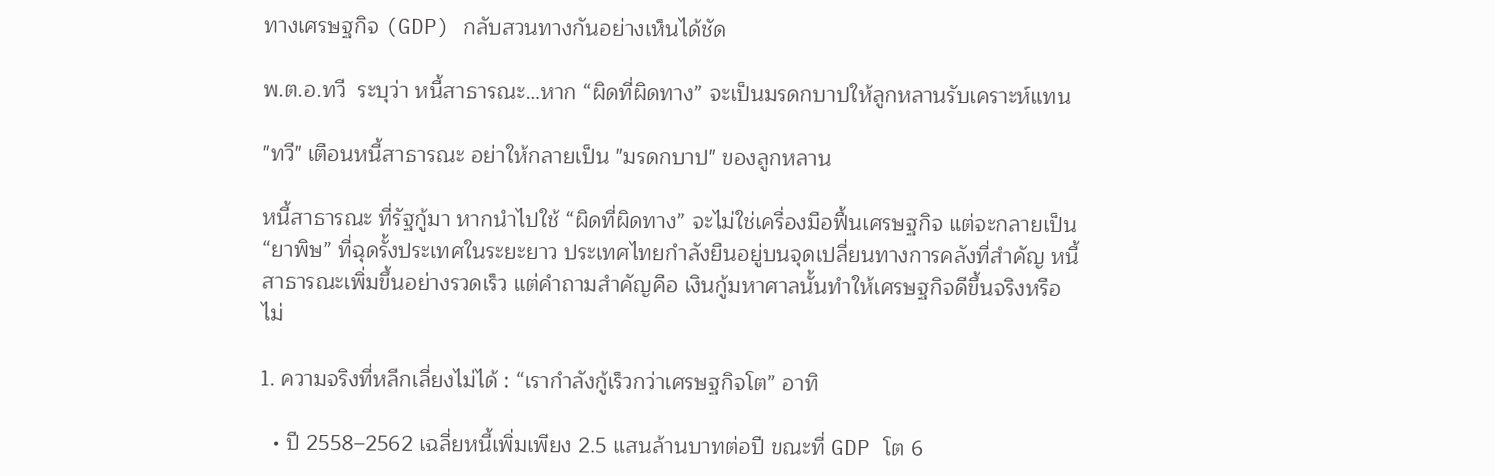ทางเศรษฐกิจ (GDP) กลับสวนทางกันอย่างเห็นได้ชัด

พ.ต.อ.ทวี  ระบุว่า หนี้สาธารณะ…หาก “ผิดที่ผิดทาง” จะเป็นมรดกบาปให้ลูกหลานรับเคราะห์แทน

"ทวี" เตือนหนี้สาธารณะ อย่าให้กลายเป็น "มรดกบาป" ของลูกหลาน

หนี้สาธารณะ ที่รัฐกู้มา หากนำไปใช้ “ผิดที่ผิดทาง” จะไม่ใช่เครื่องมือฟื้นเศรษฐกิจ แต่จะกลายเป็น “ยาพิษ” ที่ฉุดรั้งประเทศในระยะยาว ประเทศไทยกำลังยืนอยู่บนจุดเปลี่ยนทางการคลังที่สำคัญ หนี้สาธารณะเพิ่มขึ้นอย่างรวดเร็ว แต่คำถามสำคัญคือ เงินกู้มหาศาลนั้นทำให้เศรษฐกิจดีขึ้นจริงหรือไม่

1. ความจริงที่หลีกเลี่ยงไม่ได้ : “เรากำลังกู้เร็วกว่าเศรษฐกิจโต” อาทิ

  • ปี 2558–2562 เฉลี่ยหนี้เพิ่มเพียง 2.5 แสนล้านบาทต่อปี ขณะที่ GDP โต 6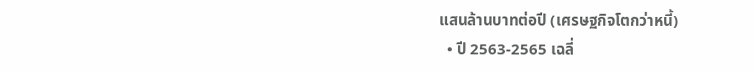แสนล้านบาทต่อปี (เศรษฐกิจโตกว่าหนี้)
  • ปี 2563-2565 เฉลี่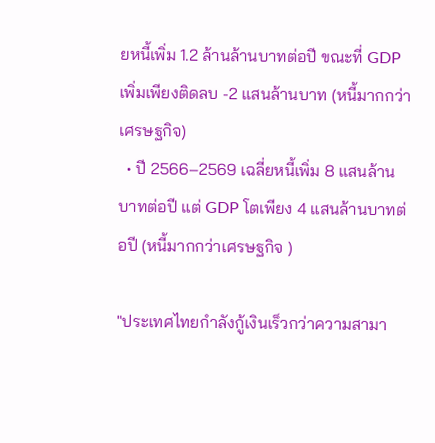ยหนี้เพิ่ม 1.2 ล้านล้านบาทต่อปี ขณะที่ GDP เพิ่มเพียงติดลบ -2 แสนล้านบาท (หนี้มากกว่าเศรษฐกิจ)
  • ปี 2566–2569 เฉลี่ยหนี้เพิ่ม 8 แสนล้านบาทต่อปี แต่ GDP โตเพียง 4 แสนล้านบาทต่อปี (หนี้มากกว่าเศรษฐกิจ )

"ประเทศไทยกำลังกู้เงินเร็วกว่าความสามา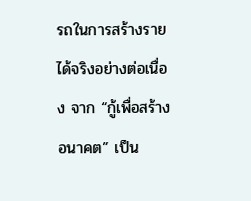รถในการสร้างรายได้จริงอย่างต่อเนื่อง จาก “กู้เพื่อสร้างอนาคต” เป็น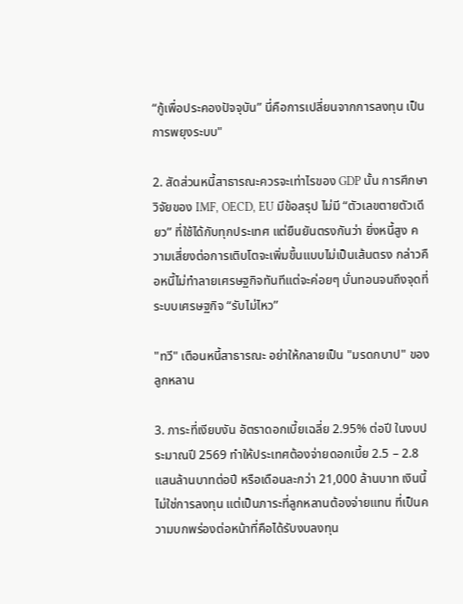“กู้เพื่อประคองปัจจุบัน” นี่คือการเปลี่ยนจากการลงทุน เป็นการพยุงระบบ"

2. สัดส่วนหนี้สาธารณะควรจะเท่าไรของ GDP นั้น การศึกษาวิจัยของ IMF, OECD, EU มีข้อสรุป ไม่มี “ตัวเลขตายตัวเดียว” ที่ใช้ได้กับทุกประเทศ แต่ยืนยันตรงกันว่า ยิ่งหนี้สูง ความเสี่ยงต่อการเติบโตจะเพิ่มขึ้นแบบไม่เป็นเส้นตรง กล่าวคือหนี้ไม่ทำลายเศรษฐกิจทันทีแต่จะค่อยๆ บั่นทอนจนถึงจุดที่ระบบเศรษฐกิจ “รับไม่ไหว”

"ทวี" เตือนหนี้สาธารณะ อย่าให้กลายเป็น "มรดกบาป" ของลูกหลาน

3. ภาระที่เงียบงัน อัตราดอกเบี้ยเฉลี่ย 2.95% ต่อปี ในงบประมาณปี 2569 ทำให้ประเทศต้องจ่ายดอกเบี้ย 2.5 – 2.8 แสนล้านบาทต่อปี หรือเดือนละกว่า 21,000 ล้านบาท เงินนี้ไม่ใช่การลงทุน แต่เป็นภาระที่ลูกหลานต้องจ่ายแทน ที่เป็นความบกพร่องต่อหน้าที่คือได้รับงบลงทุน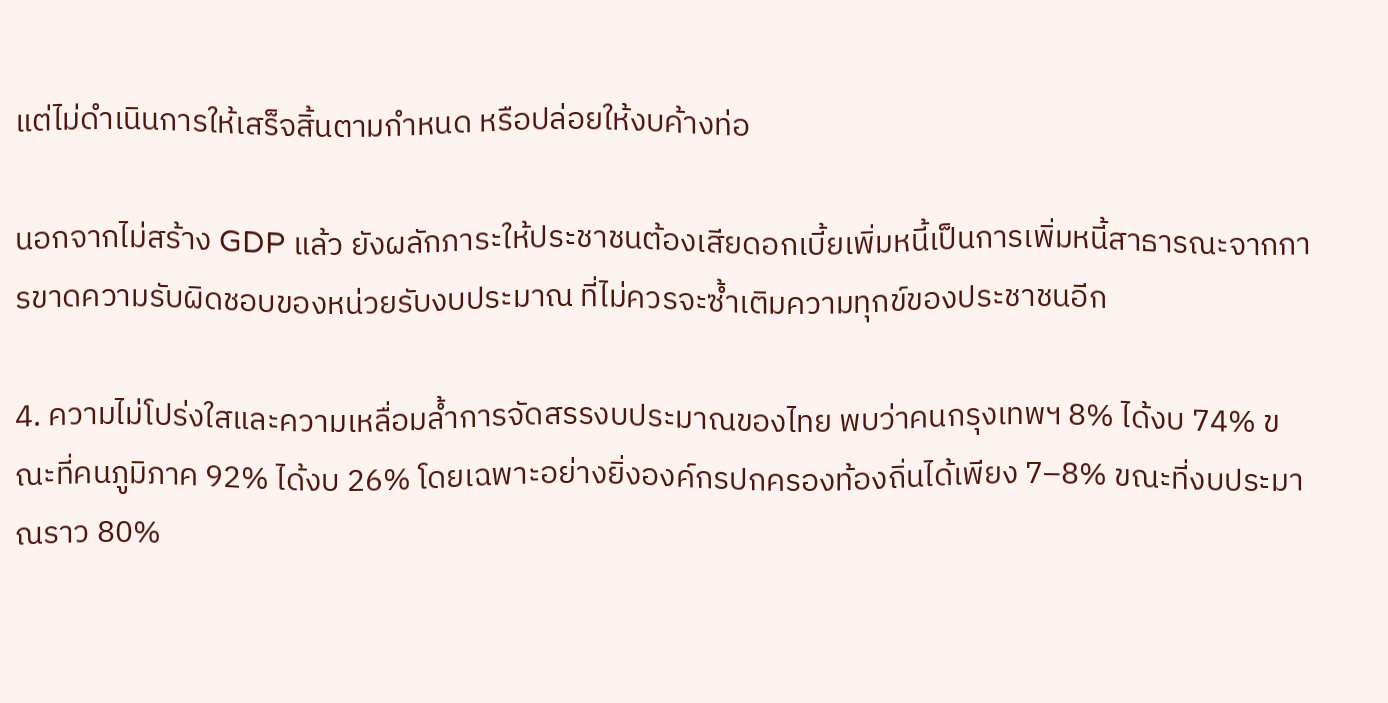แต่ไม่ดำเนินการให้เสร็จสิ้นตามกำหนด หรือปล่อยให้งบค้างท่อ

นอกจากไม่สร้าง GDP แล้ว ยังผลักภาระให้ประชาชนต้องเสียดอกเบี้ยเพิ่มหนี้เป็นการเพิ่มหนี้สาธารณะจากการขาดความรับผิดชอบของหน่วยรับงบประมาณ ที่ไม่ควรจะซ้ำเติมความทุกข์ของประชาชนอีก

4. ความไม่โปร่งใสและความเหลื่อมล้ำการจัดสรรงบประมาณของไทย พบว่าคนกรุงเทพฯ 8% ได้งบ 74% ขณะที่คนภูมิภาค 92% ได้งบ 26% โดยเฉพาะอย่างยิ่งองค์กรปกครองท้องถิ่นได้เพียง 7–8% ขณะที่งบประมาณราว 80%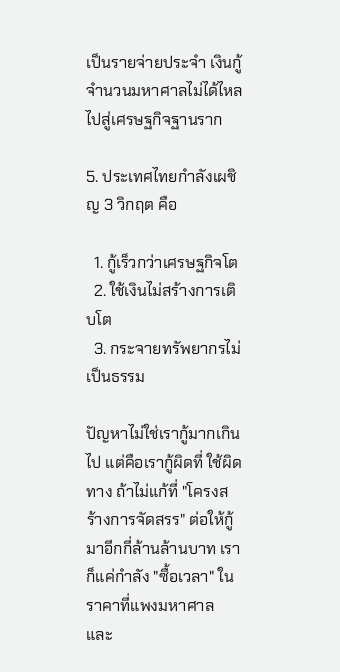เป็นรายจ่ายประจำ เงินกู้จำนวนมหาศาลไม่ได้ไหลไปสู่เศรษฐกิจฐานราก

5. ประเทศไทยกำลังเผชิญ 3 วิกฤต คือ

  1. กู้เร็วกว่าเศรษฐกิจโต
  2. ใช้เงินไม่สร้างการเติบโต
  3. กระจายทรัพยากรไม่เป็นธรรม

ปัญหาไม่ใช่เรากู้มากเกินไป แต่คือเรากู้ผิดที่ ใช้ผิดทาง ถ้าไม่แก้ที่ "โครงสร้างการจัดสรร" ต่อให้กู้มาอีกกี่ล้านล้านบาท เราก็แค่กำลัง "ซื้อเวลา" ในราคาที่แพงมหาศาล และ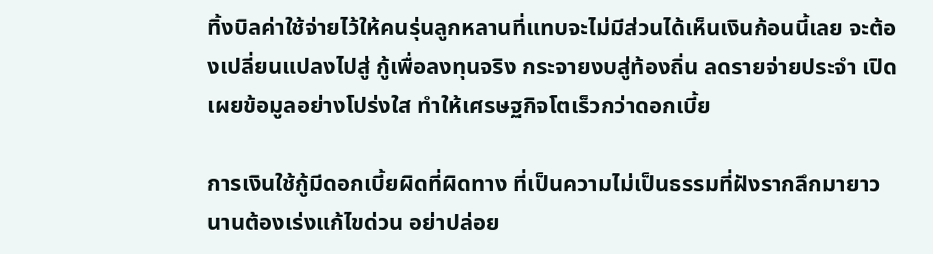ทิ้งบิลค่าใช้จ่ายไว้ให้คนรุ่นลูกหลานที่แทบจะไม่มีส่วนได้เห็นเงินก้อนนี้เลย จะต้องเปลี่ยนแปลงไปสู่ กู้เพื่อลงทุนจริง กระจายงบสู่ท้องถิ่น ลดรายจ่ายประจำ เปิดเผยข้อมูลอย่างโปร่งใส ทำให้เศรษฐกิจโตเร็วกว่าดอกเบี้ย

การเงินใช้กู้มีดอกเบี้ยผิดที่ผิดทาง ที่เป็นความไม่เป็นธรรมที่ฝังรากลึกมายาวนานต้องเร่งแก้ไขด่วน อย่าปล่อย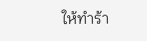ให้ทำร้า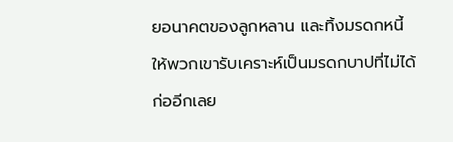ยอนาคตของลูกหลาน และทิ้งมรดกหนี้ให้พวกเขารับเคราะห์เป็นมรดกบาปที่ไม่ได้ก่ออีกเลย